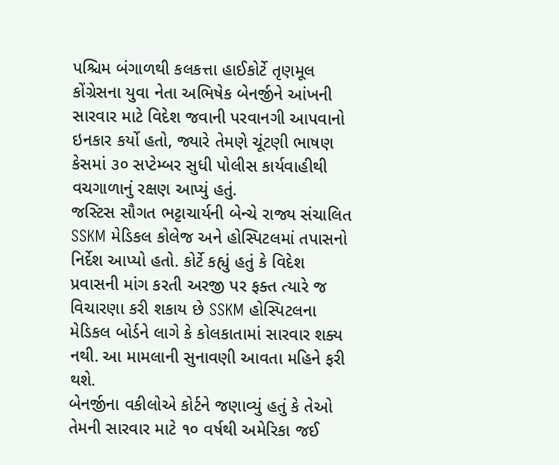પશ્ચિમ બંગાળથી કલકત્તા હાઈકોર્ટે તૃણમૂલ કોંગ્રેસના યુવા નેતા અભિષેક બેનર્જીને આંખની સારવાર માટે વિદેશ જવાની પરવાનગી આપવાનો ઇનકાર કર્યો હતો, જ્યારે તેમણે ચૂંટણી ભાષણ કેસમાં ૩૦ સપ્ટેમ્બર સુધી પોલીસ કાર્યવાહીથી વચગાળાનું રક્ષણ આપ્યું હતું.
જસ્ટિસ સૌગત ભટ્ટાચાર્યની બેન્ચે રાજ્ય સંચાલિત SSKM મેડિકલ કોલેજ અને હોસ્પિટલમાં તપાસનો નિર્દેશ આપ્યો હતો. કોર્ટે કહ્યું હતું કે વિદેશ પ્રવાસની માંગ કરતી અરજી પર ફક્ત ત્યારે જ વિચારણા કરી શકાય છે SSKM હોસ્પિટલના મેડિકલ બોર્ડને લાગે કે કોલકાતામાં સારવાર શક્ય નથી. આ મામલાની સુનાવણી આવતા મહિને ફરી થશે.
બેનર્જીના વકીલોએ કોર્ટને જણાવ્યું હતું કે તેઓ તેમની સારવાર માટે ૧૦ વર્ષથી અમેરિકા જઈ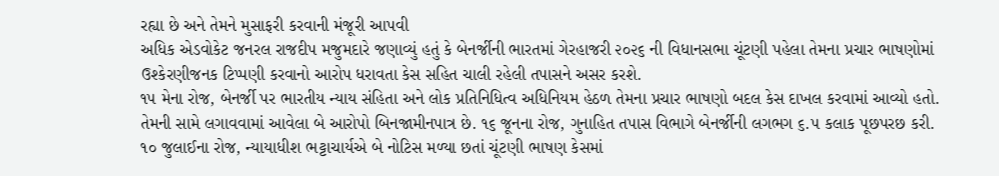રહ્યા છે અને તેમને મુસાફરી કરવાની મંજૂરી આપવી
અધિક એડવોકેટ જનરલ રાજદીપ મજુમદારે જણાવ્યું હતું કે બેનર્જીની ભારતમાં ગેરહાજરી ૨૦૨૬ ની વિધાનસભા ચૂંટણી પહેલા તેમના પ્રચાર ભાષણોમાં ઉશ્કેરણીજનક ટિપ્પણી કરવાનો આરોપ ધરાવતા કેસ સહિત ચાલી રહેલી તપાસને અસર કરશે.
૧૫ મેના રોજ, બેનર્જી પર ભારતીય ન્યાય સંહિતા અને લોક પ્રતિનિધિત્વ અધિનિયમ હેઠળ તેમના પ્રચાર ભાષણો બદલ કેસ દાખલ કરવામાં આવ્યો હતો. તેમની સામે લગાવવામાં આવેલા બે આરોપો બિનજામીનપાત્ર છે. ૧૬ જૂનના રોજ, ગુનાહિત તપાસ વિભાગે બેનર્જીની લગભગ ૬.૫ કલાક પૂછપરછ કરી.
૧૦ જુલાઈના રોજ, ન્યાયાધીશ ભટ્ટાચાર્યએ બે નોટિસ મળ્યા છતાં ચૂંટણી ભાષણ કેસમાં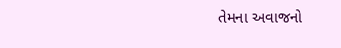તેમના અવાજનો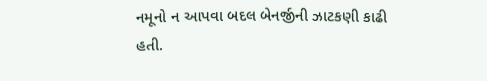નમૂનો ન આપવા બદલ બેનર્જીની ઝાટકણી કાઢી હતી.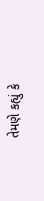તેમણે કહ્યું કે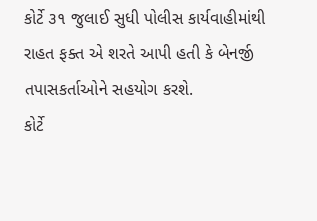કોર્ટે ૩૧ જુલાઈ સુધી પોલીસ કાર્યવાહીમાંથી રાહત ફક્ત એ શરતે આપી હતી કે બેનર્જી તપાસકર્તાઓને સહયોગ કરશે.
કોર્ટે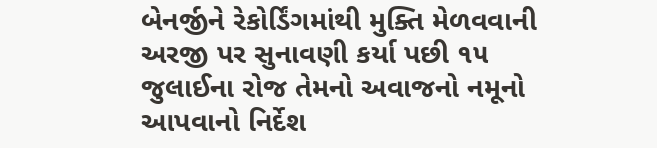બેનર્જીને રેકોર્ડિંગમાંથી મુક્તિ મેળવવાની અરજી પર સુનાવણી કર્યા પછી ૧૫ જુલાઈના રોજ તેમનો અવાજનો નમૂનો આપવાનો નિર્દેશ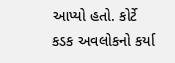આપ્યો હતો. કોર્ટે કડક અવલોકનો કર્યા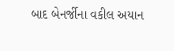બાદ બેનર્જીના વકીલ અયાન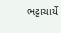ભટ્ટાચાર્યે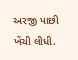અરજી પાછી ખેંચી લીધી.